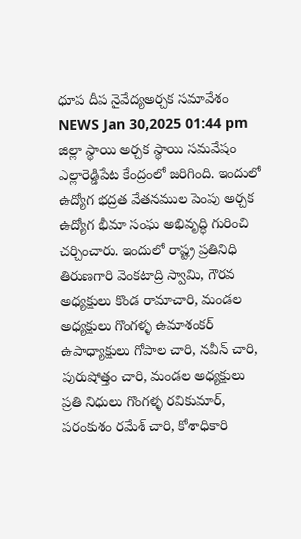ధూప దీప నైవేద్యఅర్చక సమావేశం
NEWS Jan 30,2025 01:44 pm
జిల్లా స్థాయి అర్చక స్థాయి సమవేషం ఎల్లారెడ్డిపేట కేంద్రంలో జరిగింది. ఇందులో ఉద్యోగ భద్రత వేతనముల పెంపు అర్చక ఉద్యోగ భీమా సంఘ అభివృద్ధి గురించి చర్చించారు. ఇందులో రాష్ట్ర ప్రతినిధి తిరుణగారి వెంకటాద్రి స్వామి, గౌరవ అధ్యక్షులు కొండ రామాచారి, మండల అధ్యక్షులు గొంగళ్ళ ఉమాశంకర్ ఉపాధ్యాక్షులు గోపాల చారి, నవీన్ చారి, పురుషోత్తం చారి, మండల అధ్యక్షులు ప్రతి నిధులు గొంగళ్ళ రవికుమార్, పరంకుశం రమేశ్ చారి, కోశాధికారి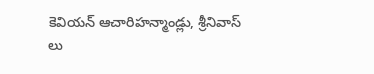కెవియన్ ఆచారిహన్మాండ్లు, శ్రీనివాస్ లు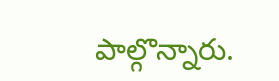పాల్గొన్నారు.